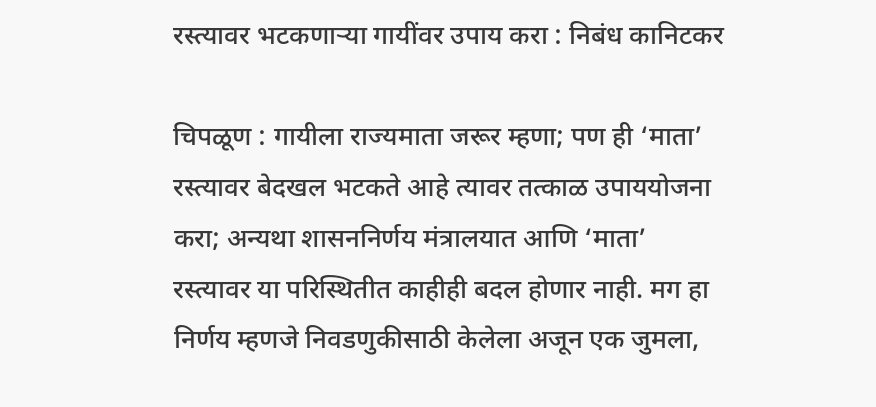रस्त्यावर भटकणाऱ्या गायींवर उपाय करा : निबंध कानिटकर

चिपळूण : गायीला राज्यमाता जरूर म्हणा; पण ही ‘माता’ रस्त्यावर बेदखल भटकते आहे त्यावर तत्काळ उपाययोजना करा; अन्यथा शासननिर्णय मंत्रालयात आणि ‘माता’ रस्त्यावर या परिस्थितीत काहीही बदल होणार नाही. मग हा निर्णय म्हणजे निवडणुकीसाठी केलेला अजून एक जुमला,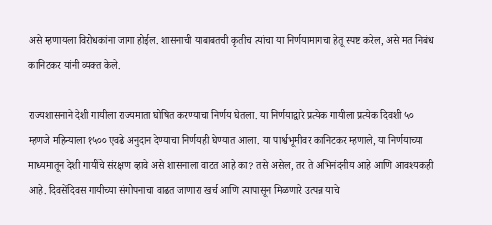असे म्हणायला विरोधकांना जागा होईल. शासनाची याबाबतची कृतीच त्यांचा या निर्णयामागचा हेतू स्पष्ट करेल, असे मत निबंध कानिटकर यांनी व्यक्त केले.

राज्यशासनाने देशी गायीला राज्यमाता घोषित करण्याचा निर्णय घेतला. या निर्णयाद्वारे प्रत्येक गायीला प्रत्येक दिवशी ५० म्हणजे महिन्याला १५०० एवढे अनुदान देण्याचा निर्णयही घेण्यात आला. या पार्श्वभूमीवर कानिटकर म्हणाले, या निर्णयाच्या माध्यमातून देशी गायींचे संरक्षण व्हावे असे शासनाला वाटत आहे का? तसे असेल, तर ते अभिनंदनीय आहे आणि आवश्यकही आहे. दिवसेंदिवस गायीच्या संगोपनाचा वाढत जाणारा खर्च आणि त्यापासून मिळणारे उत्पन्न याचे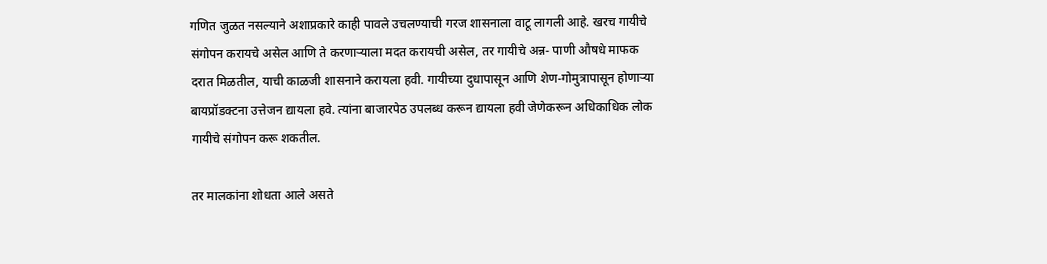गणित जुळत नसल्याने अशाप्रकारे काही पावले उचलण्याची गरज शासनाला वाटू लागली आहे. खरच गायीचे संगोपन करायचे असेल आणि ते करणाऱ्याला मदत करायची असेल, तर गायीचे अन्न- पाणी औषधे माफक दरात मिळतील, याची काळजी शासनाने करायला हवी. गायीच्या दुधापासून आणि शेण-गोमुत्रापासून होणाऱ्या बायप्रॉडक्टना उत्तेजन द्यायला हवे. त्यांना बाजारपेठ उपलब्ध करून द्यायला हवी जेणेकरून अधिकाधिक लोक गायीचे संगोपन करू शकतील.

तर मालकांना शोधता आले असते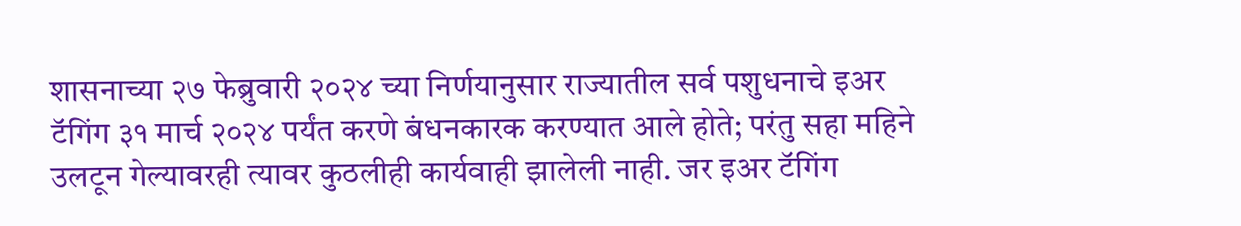शासनाच्या २७ फेब्रुवारी २०२४ च्या निर्णयानुसार राज्यातील सर्व पशुधनाचे इअर टॅगिंग ३१ मार्च २०२४ पर्यंत करणे बंधनकारक करण्यात आले होते; परंतु सहा महिने उलटून गेल्यावरही त्यावर कुठलीही कार्यवाही झालेली नाही. जर इअर टॅगिंग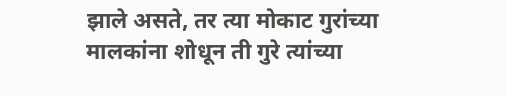झाले असते, तर त्या मोकाट गुरांच्या मालकांना शोधून ती गुरे त्यांच्या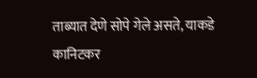ताब्यात देणे सोपे गेले असते, याकडे कानिटकर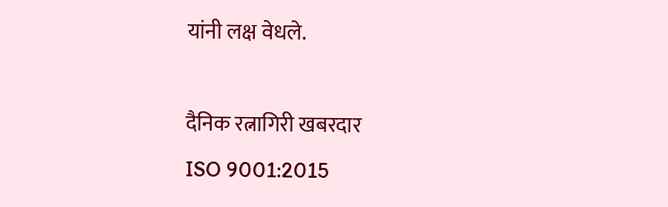यांनी लक्ष वेधले.

दैनिक रत्नागिरी खबरदार
ISO 9001:2015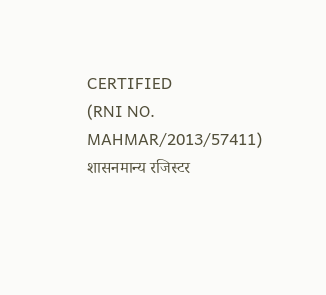CERTIFIED
(RNI NO. MAHMAR/2013/57411)
शासनमान्य रजिस्टर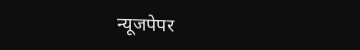न्यूजपेपर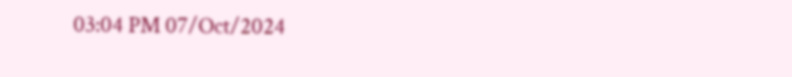03:04 PM 07/Oct/2024